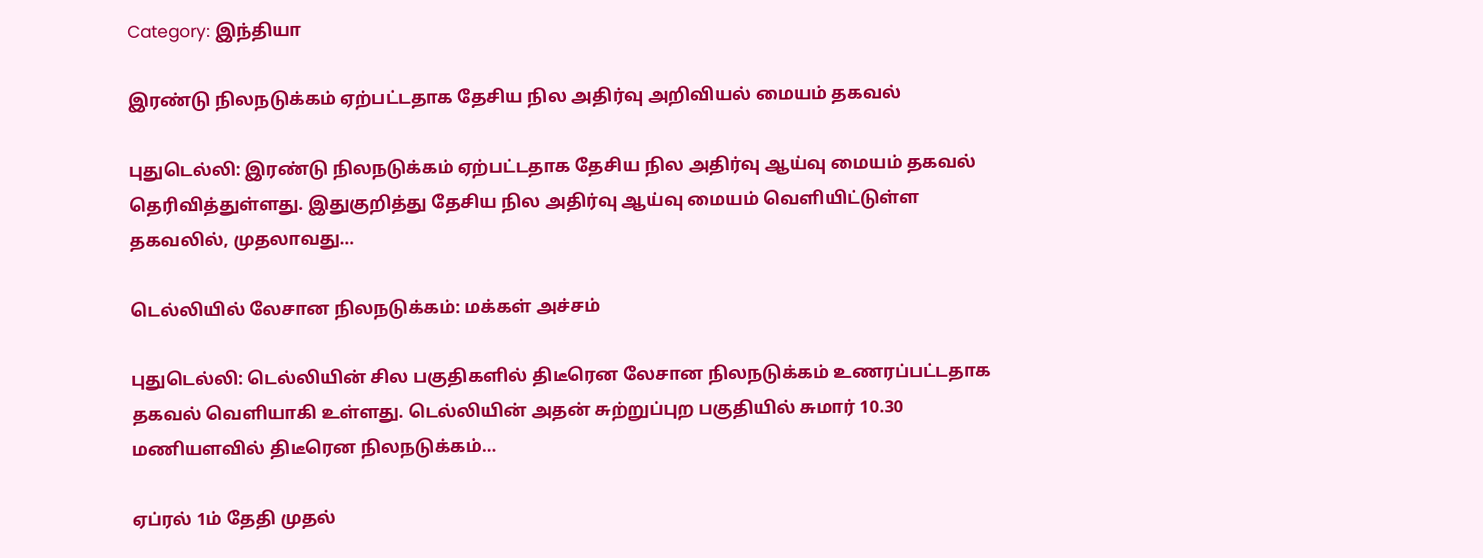Category: இந்தியா

இரண்டு நிலநடுக்கம் ஏற்பட்டதாக தேசிய நில அதிர்வு அறிவியல் மையம் தகவல்

புதுடெல்லி: இரண்டு நிலநடுக்கம் ஏற்பட்டதாக தேசிய நில அதிர்வு ஆய்வு மையம் தகவல் தெரிவித்துள்ளது. இதுகுறித்து தேசிய நில அதிர்வு ஆய்வு மையம் வெளியிட்டுள்ள தகவலில், முதலாவது…

டெல்லியில் லேசான நிலநடுக்கம்: மக்கள் அச்சம்

புதுடெல்லி: டெல்லியின் சில பகுதிகளில் திடீரென லேசான நிலநடுக்கம் உணரப்பட்டதாக தகவல் வெளியாகி உள்ளது. டெல்லியின் அதன் சுற்றுப்புற பகுதியில் சுமார் 10.30 மணியளவில் திடீரென நிலநடுக்கம்…

ஏப்ரல் 1ம் தேதி முதல்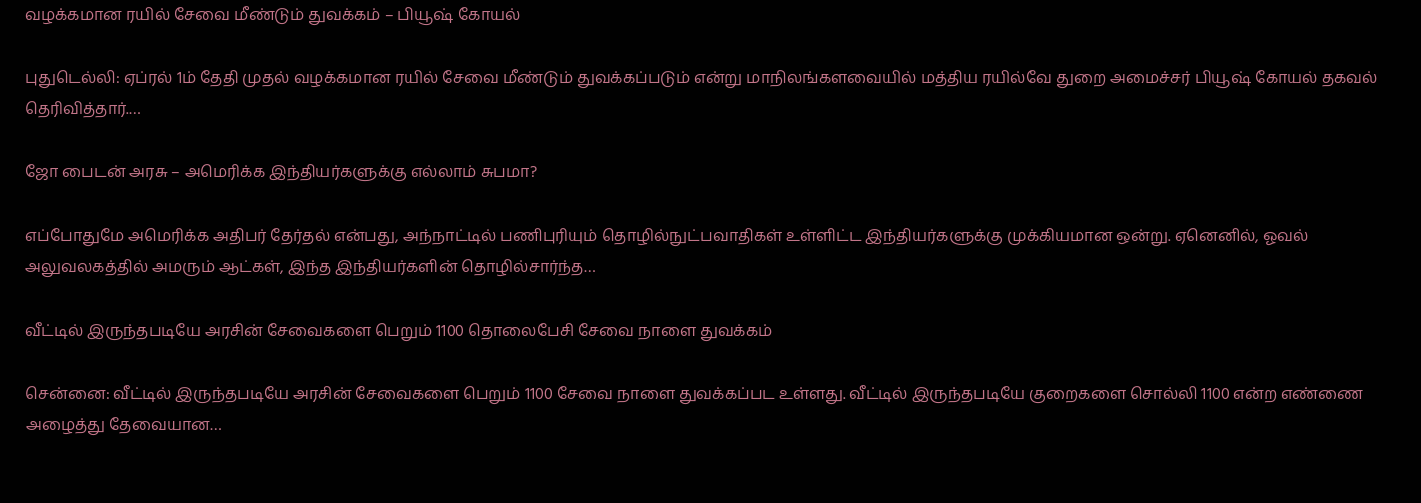வழக்கமான ரயில் சேவை மீண்டும் துவக்கம் – பியூஷ் கோயல்

புதுடெல்லி: ஏப்ரல் 1ம் தேதி முதல் வழக்கமான ரயில் சேவை மீண்டும் துவக்கப்படும் என்று மாநிலங்களவையில் மத்திய ரயில்வே துறை அமைச்சர் பியூஷ் கோயல் தகவல் தெரிவித்தார்.…

ஜோ பைடன் அரசு – அமெரிக்க இந்தியர்களுக்கு எல்லாம் சுபமா?

எப்போதுமே அமெரிக்க அதிபர் தேர்தல் என்பது, அந்நாட்டில் பணிபுரியும் தொழில்நுட்பவாதிகள் உள்ளிட்ட இந்தியர்களுக்கு முக்கியமான ஒன்று. ஏனெனில், ஓவல் அலுவலகத்தில் அமரும் ஆட்கள், இந்த இந்தியர்களின் தொழில்சார்ந்த…

வீட்டில் இருந்தபடியே அரசின் சேவைகளை பெறும் 1100 தொலைபேசி சேவை நாளை துவக்கம்

சென்னை: வீட்டில் இருந்தபடியே அரசின் சேவைகளை பெறும் 1100 சேவை நாளை துவக்கப்பட உள்ளது. வீட்டில் இருந்தபடியே குறைகளை சொல்லி 1100 என்ற எண்ணை அழைத்து தேவையான…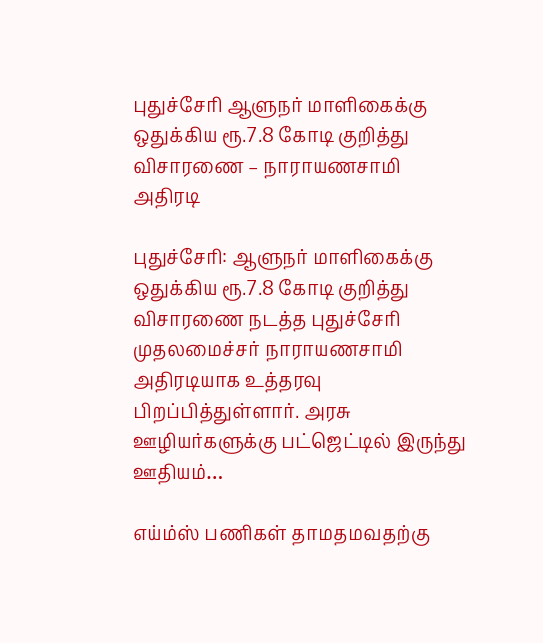புதுச்சேரி ஆளுநர் மாளிகைக்கு ஒதுக்கிய ரூ.7.8 கோடி குறித்து விசாரணை – நாராயணசாமி அதிரடி

புதுச்சேரி: ஆளுநர் மாளிகைக்கு ஒதுக்கிய ரூ.7.8 கோடி குறித்து விசாரணை நடத்த புதுச்சேரி முதலமைச்சர் நாராயணசாமி அதிரடியாக உத்தரவு பிறப்பித்துள்ளார். அரசு ஊழியர்களுக்கு பட்ஜெட்டில் இருந்து ஊதியம்…

எய்ம்ஸ் பணிகள் தாமதமவதற்கு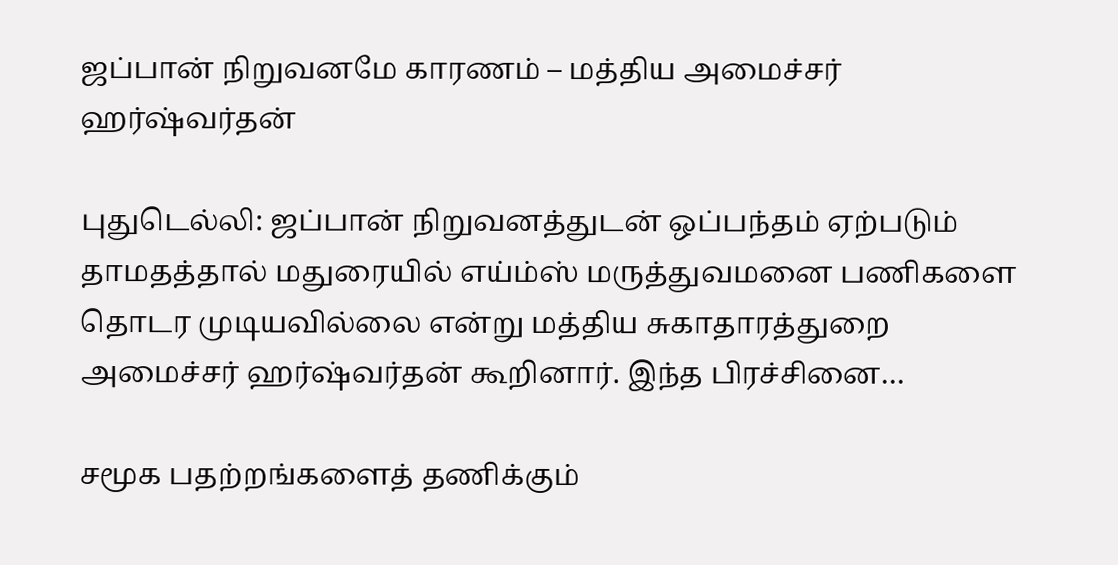ஜப்பான் நிறுவனமே காரணம் – மத்திய அமைச்சர் ஹர்ஷ்வர்தன்

புதுடெல்லி: ஜப்பான் நிறுவனத்துடன் ஒப்பந்தம் ஏற்படும் தாமதத்தால் மதுரையில் எய்ம்ஸ் மருத்துவமனை பணிகளை தொடர முடியவில்லை என்று மத்திய சுகாதாரத்துறை அமைச்சர் ஹர்ஷ்வர்தன் கூறினார். இந்த பிரச்சினை…

சமூக பதற்றங்களைத் தணிக்கும்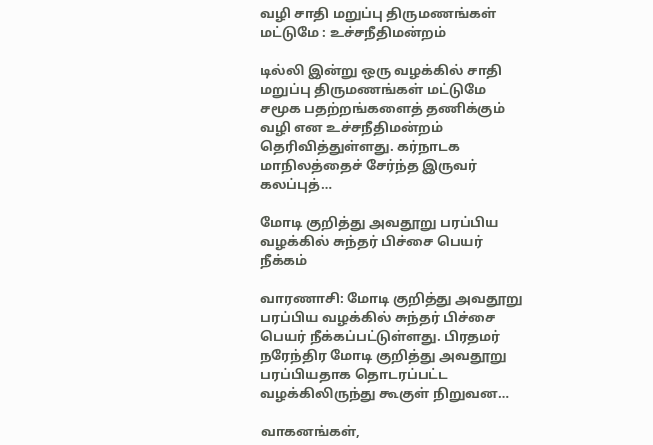வழி சாதி மறுப்பு திருமணங்கள் மட்டுமே : உச்சநீதிமன்றம்

டில்லி இன்று ஒரு வழக்கில் சாதி மறுப்பு திருமணங்கள் மட்டுமே சமூக பதற்றங்களைத் தணிக்கும் வழி என உச்சநீதிமன்றம் தெரிவித்துள்ளது. கர்நாடக மாநிலத்தைச் சேர்ந்த இருவர் கலப்புத்…

மோடி குறித்து அவதூறு பரப்பிய வழக்கில் சுந்தர் பிச்சை பெயர் நீக்கம்

வாரணாசி: மோடி குறித்து அவதூறு பரப்பிய வழக்கில் சுந்தர் பிச்சை பெயர் நீக்கப்பட்டுள்ளது. பிரதமர் நரேந்திர மோடி குறித்து அவதூறு பரப்பியதாக தொடரப்பட்ட வழக்கிலிருந்து கூகுள் நிறுவன…

வாகனங்கள்,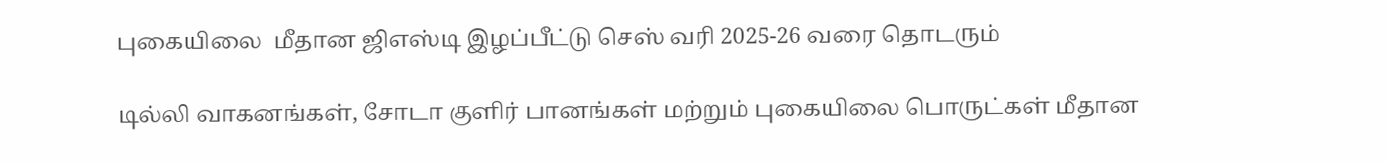புகையிலை  மீதான ஜிஎஸ்டி இழப்பீட்டு செஸ் வரி 2025-26 வரை தொடரும்

டில்லி வாகனங்கள், சோடா குளிர் பானங்கள் மற்றும் புகையிலை பொருட்கள் மீதான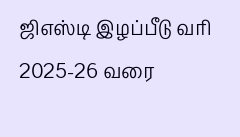ஜிஎஸ்டி இழப்பீடு வரி 2025-26 வரை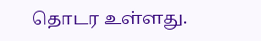தொடர உள்ளது.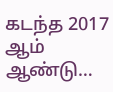கடந்த 2017 ஆம் ஆண்டு…